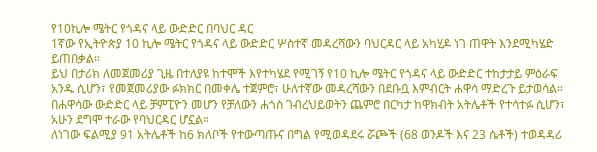የ10ኪሎ ሜትር የጎዳና ላይ ውድድር በባህር ዳር
1ኛው የኢትዮጵያ 10 ኪሎ ሜትር የጎዳና ላይ ውድድር ሦስተኛ መዳረሻውን ባህርዳር ላይ አካሂዶ ነገ ጠዋት እንደሚካሄድ ይጠበቃል።
ይህ በታሪክ ለመጀመሪያ ጊዜ በተለያዩ ከተሞች እየተካሄደ የሚገኝ የ10 ኪሎ ሜትር የጎዳና ላይ ውድድር ተከታታይ ምዕራፍ አንዱ ሲሆን፣ የመጀመሪያው ፉክክር በመቀሌ ተጀምሮ፣ ሁለተኛው መዳረሻውን በደቡቧ እምብርት ሐዋሳ ማድረጉ ይታወሳል። በሐዋሳው ውድድር ላይ ቻምፒዮን መሆን የቻለውን ሐጎስ ገብረህይወትን ጨምሮ በርካታ ከዋክብት አትሌቶች የተሳተፉ ሲሆን፣ አሁን ደግሞ ተራው የባህርዳር ሆኗል።
ለነገው ፍልሚያ 91 አትሌቶች ከ6 ክለቦች የተውጣጡና በግል የሚወዳደሩ ሯጮች (68 ወንዶች እና 23 ሴቶች) ተወዳዳሪ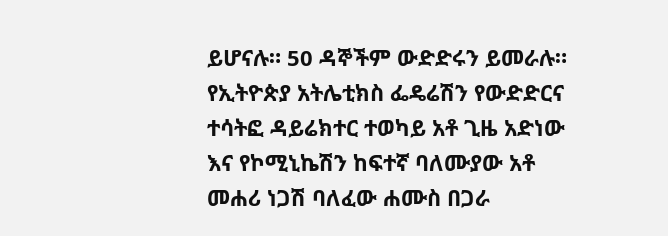ይሆናሉ። 50 ዳኞችም ውድድሩን ይመራሉ። የኢትዮጵያ አትሌቲክስ ፌዴሬሽን የውድድርና ተሳትፎ ዳይሬክተር ተወካይ አቶ ጊዜ አድነው እና የኮሚኒኬሽን ከፍተኛ ባለሙያው አቶ መሐሪ ነጋሽ ባለፈው ሐሙስ በጋራ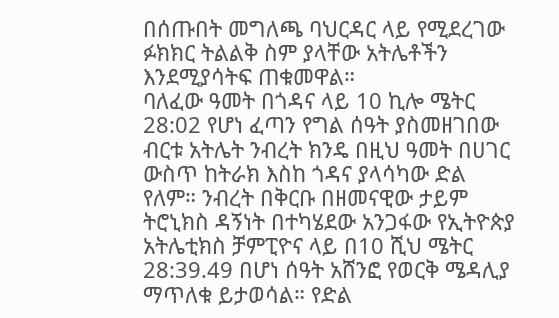በሰጡበት መግለጫ ባህርዳር ላይ የሚደረገው ፉክክር ትልልቅ ስም ያላቸው አትሌቶችን እንደሚያሳትፍ ጠቁመዋል።
ባለፈው ዓመት በጎዳና ላይ 10 ኪሎ ሜትር 28:02 የሆነ ፈጣን የግል ሰዓት ያስመዘገበው ብርቱ አትሌት ንብረት ክንዴ በዚህ ዓመት በሀገር ውስጥ ከትራክ እስከ ጎዳና ያላሳካው ድል የለም። ንብረት በቅርቡ በዘመናዊው ታይም ትሮኒክስ ዳኝነት በተካሄደው አንጋፋው የኢትዮጵያ አትሌቲክስ ቻምፒዮና ላይ በ10 ሺህ ሜትር 28:39.49 በሆነ ሰዓት አሸንፎ የወርቅ ሜዳሊያ ማጥለቁ ይታወሳል። የድል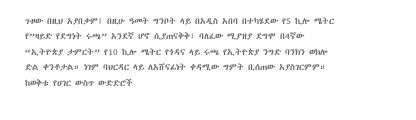ጉዞው በዚህ አያበቃም፤ በዚሁ ዓመት ግንቦት ላይ በአዲስ አበባ በተካሄደው የ5 ኪሎ ሜትር የ”ዛይድ የደግነት ሩጫ” አንደኛ ሆኖ ሲያጠናቅቅ፣ ባለፈው ሚያዝያ ደግሞ በ4ኛው “ኢትዮጵያ ታምርት” የ10 ኪሎ ሜትር የጎዳና ላይ ሩጫ የኢትዮጵያ ንግድ ባንክን ወክሎ ድል ቀንቶታል። ነገም ባህርዳር ላይ ለአሸናፊነት ቀዳሚው ግምት ቢሰጠው አያስገርምም።
ከወቅቱ የሀገር ውስጥ ውድድሮች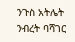ንጉስ አትሌት ንብረት ባሻገር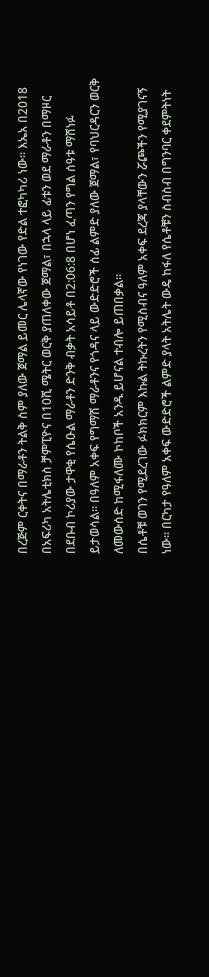በረጅም ርቀትና በማራቶን ትልቅ ስም ያለው ጀማል ይመር ሌላኛው የነገው የድል ተፎካካሪ ነው። እኤአ በ2018 በአፍሪካ አትሌቲክስ ቻምፒዮና በ10ሺ ሜትር ወርቅ ያጠለቀው ጀማል፣ በኋላ ላይ ፊቱን ወደ ማራቶን በማዞር በደቡብ ኮሪያው ታዋቂ የሴዑል ማራቶን ድንቅ ብቃት አሳይቶ በ2:06:8 በሆነ ፈጣን የግል ሰዓቱ ማሸነፉ ይታወሳል። በዓለም አቀፍ የግማሽ ማራቶንና የጎዳና ላይ ውድድሮች ሰፊ ልምድ ያለው ጀማል፣ የባህርዳርን ወርቅ ለመውሰድ ከሚፋለሙ ኮከቦች አንዱ ይሆናል ተብሎ ይጠበቃል።
በሴቶቹ ወገን የሚደረገው ፉክክርም እኩል ትኩረትን የሚስብና ዓለም አቀፍ ደረጃ ያላቸውን ሯጮችን የሚያገናኝ ነው። በርካታ የዓለም አቀፍ ውድድሮች ልምድ ያላት አትሌት ውዴ ከፋለ የሴቶቹን ስብስብ በግንባር ቀደምትነት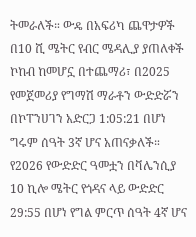ትመራለች። ውዴ በአፍሪካ ጨዋታዎች በ10 ሺ ሜትር የብር ሜዳሊያ ያጠለቀች ኮከብ ከመሆኗ በተጨማሪ፣ በ2025 የመጀመሪያ የግማሽ ማራቶን ውድድሯን በኮፐንሀገን አድርጋ 1:05:21 በሆነ ግሩም ሰዓት 3ኛ ሆና አጠናቃለች። የ2026 የውድድር ዓመቷን በቫሌንሲያ 10 ኪሎ ሜትር የጎዳና ላይ ውድድር 29:55 በሆነ የግል ምርጥ ሰዓት 4ኛ ሆና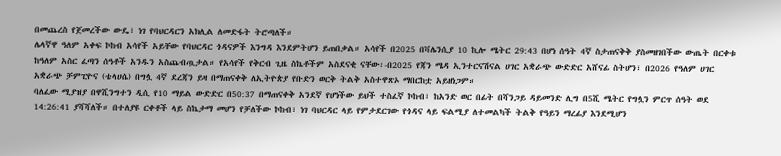በመጨረስ የጀመረችው ውዴ፣ ነገ የባህርዳርን አክሊል ለመድፋት ትሮጣለች።
ሌላኛዋ ዓለም አቀፍ ኮከብ አሳየች አይቸው የባህርዳር ጎዳናዎች እንግዳ እንደምትሆን ይጠበቃል። አሳየች በ2025 በቫሌንሲያ 10 ኪሎ ሜትር 29:43 በሆነ ሰዓት 4ኛ ስታጠናቅቅ ያስመዘገበችው ውጤት በርቀቱ ከዓለም አስር ፈጣን ሰዓቶች አንዱን አስጨብጧታል። የአሳየች የቅርብ ጊዜ ስኬቶችም አስደናቂ ናቸው፡-በ2025 የጃን ሜዳ ኢንተርናሽናል ሀገር አቋራጭ ውድድር አሸናፊ ስትሆን፣ በ2026 የዓለም ሀገር አቋራጭ ቻምፒዮና (ቴላሀሴ) በግሏ 4ኛ ደረጃን ይዛ በማጠናቀቅ ለኢትዮጵያ የቡድን ወርቅ ትልቅ አስተዋጽኦ ማበርከቷ አይዘነጋም።
ባለፈው ሚያዝያ በዋሺንግተን ዲሲ የ10 ማይል ውድድር በ50:37 በማጠናቀቅ አንደኛ የሆነችው ይህች ተስፈኛ ኮከብ፣ ከአንድ ወር በፊት በሻንጋይ ዳይመንድ ሊግ በ5ሺ ሜትር የግሏን ምርጥ ሰዓት ወደ 14:26:41 ያሻሻለች። በተለያዩ ርቀቶች ላይ ስኬታማ መሆን የቻለችው ኮከብ፣ ነገ ባህርዳር ላይ የምታደርገው የጎዳና ላይ ፍልሚያ ለተመልካች ትልቅ የዓይን ማረፊያ እንደሚሆን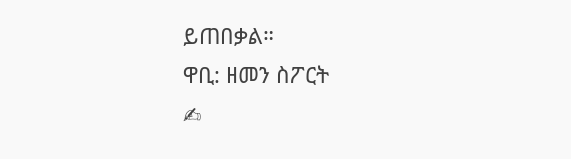ይጠበቃል።
ዋቢ: ዘመን ስፖርት
✍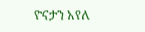ዮናታን አየለ